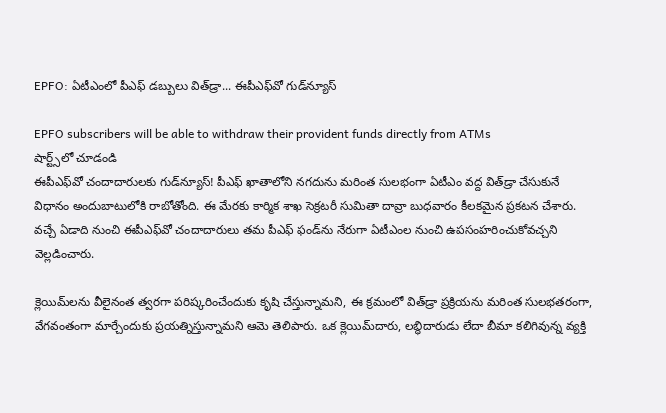EPFO: ఏటీఎంలో పీఎఫ్ డబ్బులు విత్‌డ్రా... ఈపీఎఫ్‌వో గుడ్‌న్యూస్

EPFO subscribers will be able to withdraw their provident funds directly from ATMs
షార్ట్స్‌లో చూడండి
ఈపీఎఫ్‌వో చందాదారులకు గుడ్‌న్యూస్! పీఎఫ్ ఖాతాలోని నగదును మరింత సులభంగా ఏటీఎం వద్ద విత్‌డ్రా చేసుకునే విధానం అందుబాటులోకి రాబోతోంది. ఈ మేరకు కార్మిక శాఖ సెక్రటరీ సుమితా దావ్రా బుధవారం కీలకమైన ప్రకటన చేశారు. వచ్చే ఏడాది నుంచి ఈపీఎఫ్‌వో చందాదారులు తమ పీఎఫ్ ఫండ్‌ను నేరుగా ఏటీఎంల నుంచి ఉపసంహరించుకోవచ్చని వెల్లడించారు.

క్లెయిమ్‌లను వీలైనంత త్వరగా పరిష్కరించేందుకు కృషి చేస్తున్నామని, ఈ క్రమంలో విత్‌డ్రా ప్రక్రియను మరింత సులభతరంగా, వేగవంతంగా మార్చేందుకు ప్రయత్నిస్తున్నామని ఆమె తెలిపారు. ఒక క్లెయిమ్‌దారు, లబ్ధిదారుడు లేదా బీమా కలిగివున్న వ్యక్తి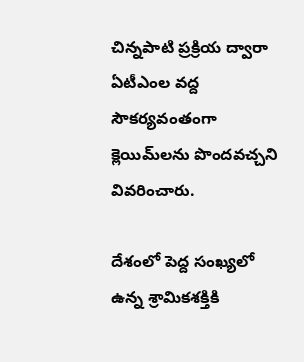చిన్నపాటి ప్రక్రియ ద్వారా ఏటీఎంల వద్ద సౌకర్యవంతంగా క్లెయిమ్‌లను పొందవచ్చని వివరించారు.

దేశంలో పెద్ద సంఖ్యలో ఉన్న శ్రామికశక్తికి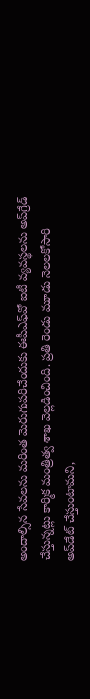అందాల్సిన సేవలను మరింత మెరుగుపరిచేందుకు ఈపీఎఫ్‌వో ఐటీ వ్యవస్థలను అప్‌గ్రేడ్ చేస్తున్నట్లు కార్మిక మంత్రిత్వ శాఖ వెల్లడించింది. ప్రతి రెండు మూడు నెలలకోసారి అప్‌డేట్ చేస్తుంటామని,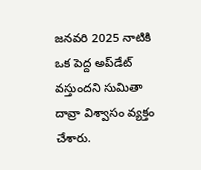జనవరి 2025 నాటికి ఒక పెద్ద అప్‌డేట్ వస్తుందని సుమితా దావ్రా విశ్వాసం వ్యక్తం చేశారు.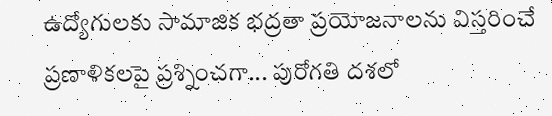ఉద్యోగులకు సామాజిక భద్రతా ప్రయోజనాలను విస్తరించే ప్రణాళికలపై ప్రశ్నించగా... పురోగతి దశలో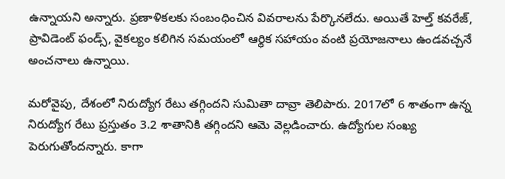ఉన్నాయని అన్నారు. ప్రణాళికలకు సంబంధించిన వివరాలను పేర్కొనలేదు. అయితే హెల్త్ కవరేజ్, ప్రావిడెంట్ ఫండ్స్, వైకల్యం కలిగిన సమయంలో ఆర్థిక సహాయం వంటి ప్రయోజనాలు ఉండవచ్చనే అంచనాలు ఉన్నాయి.

మరోవైపు, దేశంలో నిరుద్యోగ రేటు తగ్గిందని సుమితా దావ్రా తెలిపారు. 2017లో 6 శాతంగా ఉన్న నిరుద్యోగ రేటు ప్రస్తుతం 3.2 శాతానికి తగ్గిందని ఆమె వెల్లడించారు. ఉద్యోగుల సంఖ్య పెరుగుతోందన్నారు. కాగా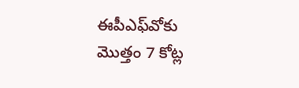ఈపీఎఫ్‌వోకు మొత్తం 7 కోట్ల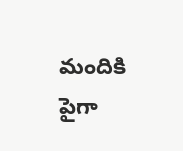మందికి పైగా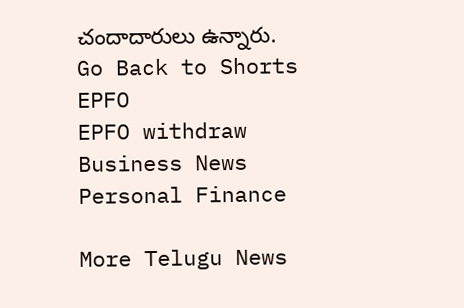చందాదారులు ఉన్నారు.
Go Back to Shorts
EPFO
EPFO withdraw
Business News
Personal Finance

More Telugu News